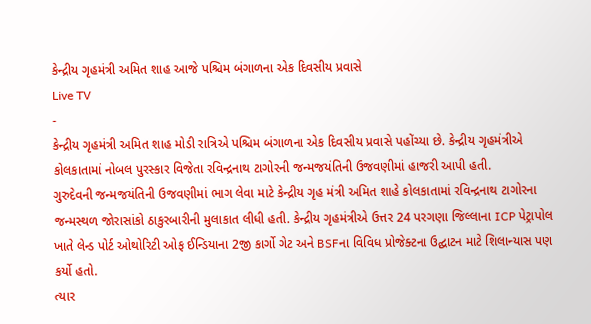કેન્દ્રીય ગૃહમંત્રી અમિત શાહ આજે પશ્ચિમ બંગાળના એક દિવસીય પ્રવાસે
Live TV
-
કેન્દ્રીય ગૃહમંત્રી અમિત શાહ મોડી રાત્રિએ પશ્ચિમ બંગાળના એક દિવસીય પ્રવાસે પહોંચ્યા છે. કેન્દ્રીય ગૃહમંત્રીએ કોલકાતામાં નોબલ પુરસ્કાર વિજેતા રવિન્દ્રનાથ ટાગોરની જન્મજયંતિની ઉજવણીમાં હાજરી આપી હતી.
ગુરુદેવની જન્મજયંતિની ઉજવણીમાં ભાગ લેવા માટે કેન્દ્રીય ગૃહ મંત્રી અમિત શાહે કોલકાતામાં રવિન્દ્રનાથ ટાગોરના જન્મસ્થળ જોરાસાંકો ઠાકુરબારીની મુલાકાત લીધી હતી. કેન્દ્રીય ગૃહમંત્રીએ ઉત્તર 24 પરગણા જિલ્લાના ICP પેટ્રાપોલ ખાતે લેન્ડ પોર્ટ ઓથોરિટી ઓફ ઈન્ડિયાના 2જી કાર્ગો ગેટ અને BSFના વિવિધ પ્રોજેક્ટના ઉદ્ઘાટન માટે શિલાન્યાસ પણ કર્યો હતો.
ત્યાર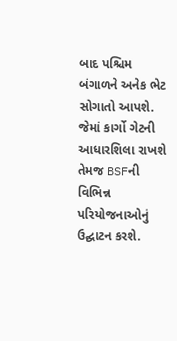બાદ પશ્ચિમ બંગાળને અનેક ભેટ સોગાતો આપશે. જેમાં કાર્ગો ગેટની આધારશિલા રાખશે તેમજ BSFની વિભિન્ન પરિયોજનાઓનું ઉદ્ઘાટન કરશે.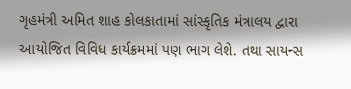ગૃહમંત્રી અમિત શાહ કોલકાતામાં સાંસ્કૃતિક મંત્રાલય દ્વારા આયોજિત વિવિધ કાર્યક્રમમાં પણ ભાગ લેશે. તથા સાયન્સ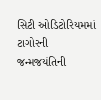સિટી ઓડિટોરિયમમાં ટાગોરની જન્મજયંતિની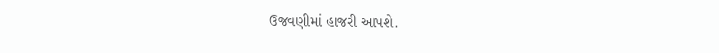ઉજવણીમાં હાજરી આપશે.